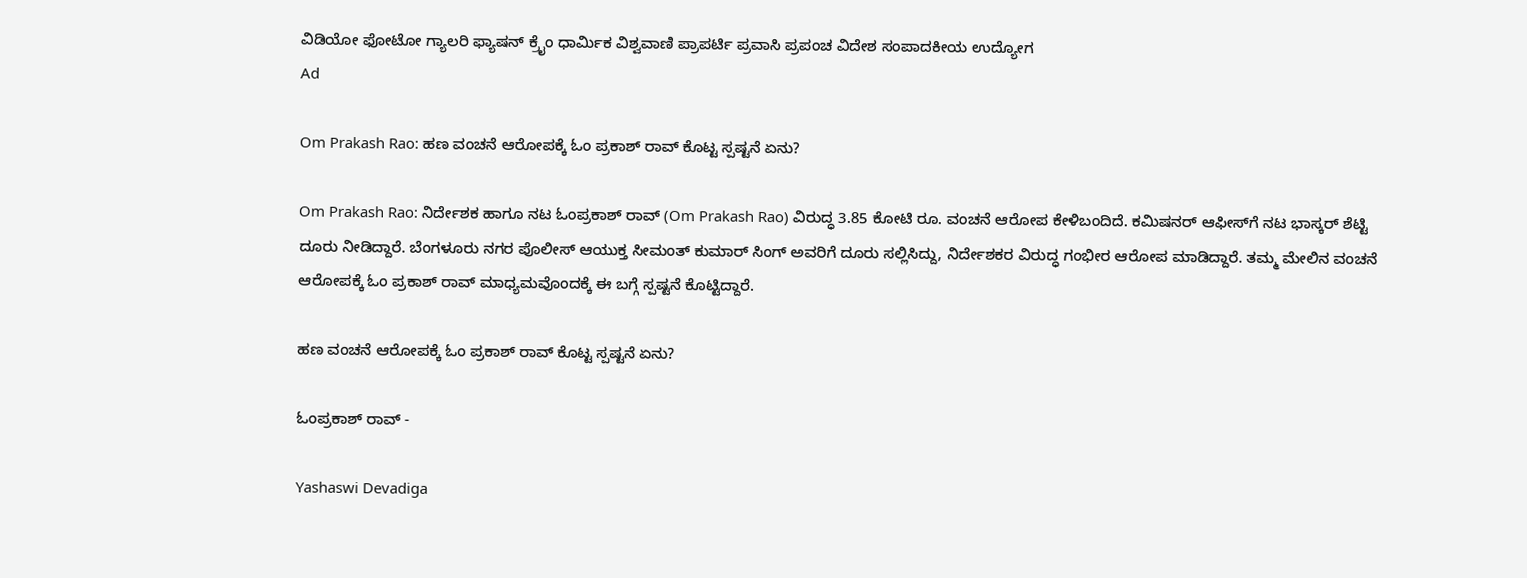ವಿಡಿಯೋ ಫೋಟೋ ಗ್ಯಾಲರಿ ಫ್ಯಾಷನ್ ಕ್ರೈಂ ಧಾರ್ಮಿಕ ವಿಶ್ವವಾಣಿ ಪ್ರಾಪರ್ಟಿ ಪ್ರವಾಸಿ ಪ್ರಪಂಚ ವಿದೇಶ ಸಂಪಾದಕೀಯ ಉದ್ಯೋಗ
Ad

Om Prakash Rao: ಹಣ ವಂಚನೆ ಆರೋಪಕ್ಕೆ ಓಂ ಪ್ರಕಾಶ್ ರಾವ್ ಕೊಟ್ಟ ಸ್ಪಷ್ಟನೆ ಏನು?

Om Prakash Rao: ನಿರ್ದೇಶಕ ಹಾಗೂ ನಟ ಓಂಪ್ರಕಾಶ್ ರಾವ್ (Om Prakash Rao) ವಿರುದ್ಧ 3.85 ಕೋಟಿ ರೂ. ವಂಚನೆ ಆರೋಪ ಕೇಳಿಬಂದಿದೆ. ಕಮಿಷನರ್ ಆಫೀಸ್‌ಗೆ ನಟ ಭಾಸ್ಕರ್ ಶೆಟ್ಟಿ ದೂರು ನೀಡಿದ್ದಾರೆ. ಬೆಂಗಳೂರು ನಗರ ಪೊಲೀಸ್ ಆಯುಕ್ತ ಸೀಮಂತ್ ಕುಮಾರ್ ಸಿಂಗ್ ಅವರಿಗೆ ದೂರು ಸಲ್ಲಿಸಿದ್ದು, ನಿರ್ದೇಶಕರ ವಿರುದ್ಧ ಗಂಭೀರ ಆರೋಪ ಮಾಡಿದ್ದಾರೆ. ತಮ್ಮ ಮೇಲಿನ ವಂಚನೆ ಆರೋಪಕ್ಕೆ ಓಂ ಪ್ರಕಾಶ್ ರಾವ್ ಮಾಧ್ಯಮವೊಂದಕ್ಕೆ ಈ ಬಗ್ಗೆ ಸ್ಪಷ್ಟನೆ ಕೊಟ್ಟಿದ್ದಾರೆ.

ಹಣ ವಂಚನೆ ಆರೋಪಕ್ಕೆ ಓಂ ಪ್ರಕಾಶ್ ರಾವ್ ಕೊಟ್ಟ ಸ್ಪಷ್ಟನೆ ಏನು?

ಓಂಪ್ರಕಾಶ್ ರಾವ್ -

Yashaswi Devadiga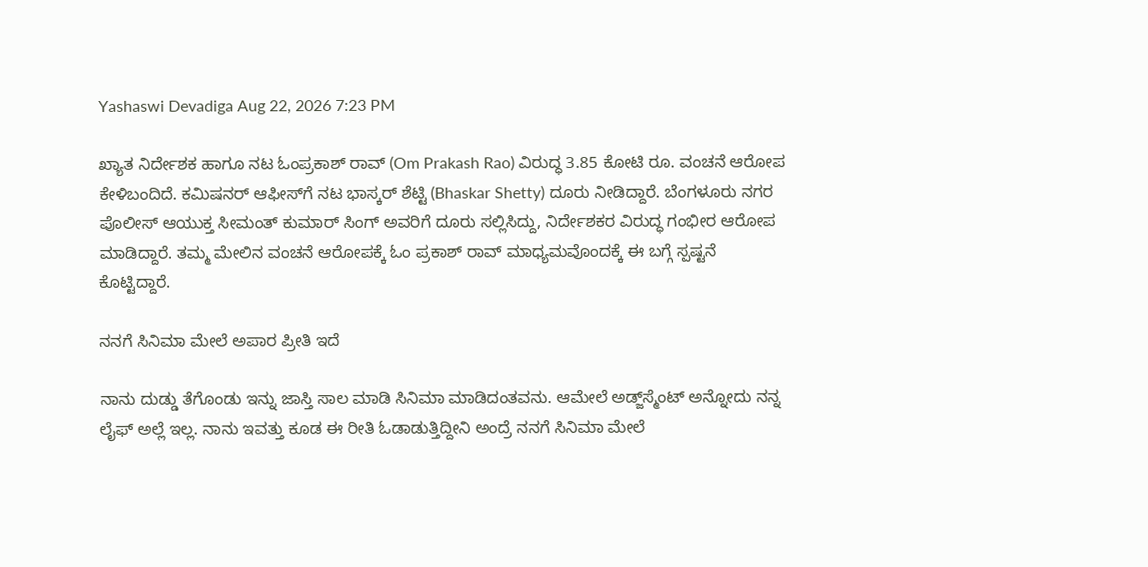Yashaswi Devadiga Aug 22, 2026 7:23 PM

ಖ್ಯಾತ ನಿರ್ದೇಶಕ ಹಾಗೂ ನಟ ಓಂಪ್ರಕಾಶ್ ರಾವ್ (Om Prakash Rao) ವಿರುದ್ಧ 3.85 ಕೋಟಿ ರೂ. ವಂಚನೆ ಆರೋಪ ಕೇಳಿಬಂದಿದೆ. ಕಮಿಷನರ್ ಆಫೀಸ್‌ಗೆ ನಟ ಭಾಸ್ಕರ್ ಶೆಟ್ಟಿ (Bhaskar Shetty) ದೂರು ನೀಡಿದ್ದಾರೆ. ಬೆಂಗಳೂರು ನಗರ ಪೊಲೀಸ್ ಆಯುಕ್ತ ಸೀಮಂತ್ ಕುಮಾರ್ ಸಿಂಗ್ ಅವರಿಗೆ ದೂರು ಸಲ್ಲಿಸಿದ್ದು, ನಿರ್ದೇಶಕರ ವಿರುದ್ಧ ಗಂಭೀರ ಆರೋಪ ಮಾಡಿದ್ದಾರೆ. ತಮ್ಮ ಮೇಲಿನ ವಂಚನೆ ಆರೋಪಕ್ಕೆ ಓಂ ಪ್ರಕಾಶ್ ರಾವ್ ಮಾಧ್ಯಮವೊಂದಕ್ಕೆ ಈ ಬಗ್ಗೆ ಸ್ಪಷ್ಟನೆ ಕೊಟ್ಟಿದ್ದಾರೆ.

ನನಗೆ ಸಿನಿಮಾ ಮೇಲೆ ಅಪಾರ ಪ್ರೀತಿ ಇದೆ

ನಾನು ದುಡ್ಡು ತೆಗೊಂಡು ಇನ್ನು ಜಾಸ್ತಿ ಸಾಲ ಮಾಡಿ ಸಿನಿಮಾ ಮಾಡಿದಂತವನು. ಆಮೇಲೆ ಅಡ್ಜ್‌ಸ್ಮೆಂಟ್‌ ಅನ್ನೋದು ನನ್ನ ಲೈಫ್‌ ಅಲ್ಲೆ ಇಲ್ಲ. ನಾನು ಇವತ್ತು ಕೂಡ ಈ ರೀತಿ ಓಡಾಡುತ್ತಿದ್ದೀನಿ ಅಂದ್ರೆ ನನಗೆ ಸಿನಿಮಾ ಮೇಲೆ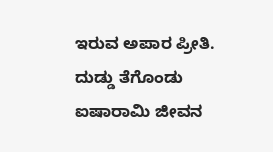ಇರುವ ಅಪಾರ ಪ್ರೀತಿ. ದುಡ್ಡು ತೆಗೊಂಡು ಐಷಾರಾಮಿ ಜೀವನ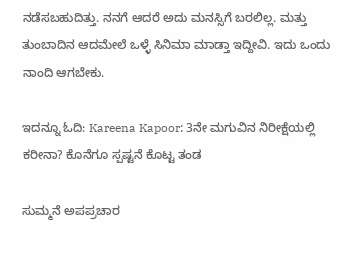ನಡೆಸಬಹುದಿತ್ತು. ನನಗೆ ಆದರೆ ಅದು ಮನಸ್ಸಿಗೆ ಬರಲಿಲ್ಲ. ಮತ್ತು ತುಂಬಾದಿನ ಆದಮೇಲೆ ಒಳ್ಳೆ ಸಿನಿಮಾ ಮಾಡ್ತಾ ಇದ್ದೀವಿ. ಇದು ಒಂದು ನಾಂದಿ ಆಗಬೇಕು.

ಇದನ್ನೂ ಓದಿ: Kareena Kapoor: 3ನೇ ಮಗುವಿನ ನಿರೀಕ್ಷೆಯಲ್ಲಿ ಕರೀನಾ? ಕೊನೆಗೂ ಸ್ಪಷ್ಟನೆ ಕೊಟ್ಟ ತಂಡ

ಸುಮ್ಮನೆ ಅಪಪ್ರಚಾರ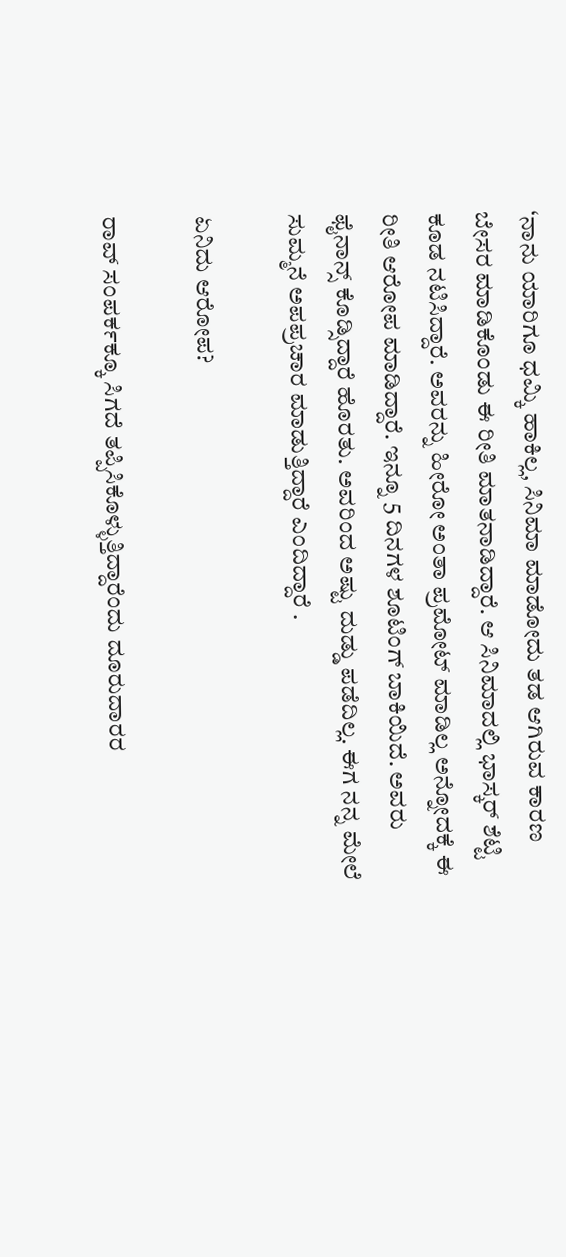‘ನಾನು ಯಾರಿಗೂ ಧಮ್ಕಿ ಹಾಕಿಲ್ಲ, ಸಿನಿಮಾ ಮಾಡೋದು ತಡ ಆಗಿರುವ ಕಾರಣ ಬೇಸರ ಮಾಡಿಕೊಂಡು ಈ ರೀತಿ ಮಾತನಾಡಿದ್ದಾರೆ. ಆ ಸಿನಿಮಾದಲ್ಲಿ ಭಾಸ್ಕರ್ ಶೆಟ್ಟಿ ಕೂಡ ನಟಿಸಿದ್ದಾರೆ. ಅವರನ್ನು ಹೀರೋ ಅಂತಾ ಪ್ರಮೋಟ್ ಮಾಡಿಲ್ಲ ಅನ್ನೋದಕ್ಕೆ ಈ ರೀತಿ ಆರೋಪ ಮಾಡಿದ್ದಾರೆ. ಇನ್ನೂ 5 ದಿನಗಳ ಶೂಟಿಂಗ್ ಬಾಕಿಯಿದೆ. ಅವರು ಫೈನಾನ್ಸ್ ಕೊಡ್ಸಿದ್ದಾರೆ ಹೊರತು. ಅವರಿಂದ ಅಷ್ಟು ದುಡ್ಡು ಪಡೆದಿಲ್ಲ. ಈಗ ನನ್ನ ಮೇಲೆ ಸುಮ್ಮನೆ ಅಪಪ್ರಚಾರ ಮಾಡುತ್ತಿದ್ದಾರೆ ಎಂದಿದ್ದಾರೆ .

ಏನಿದು ಆರೋಪ?

ರಾವ್‌ ಸಂಪರ್ಕಕ್ಕೂ ಸಿಗದೆ ತಪ್ಪಿಸಿಕೊಳ್ಳುತ್ತಿದ್ದಾರೆಂದು ದೂರುದಾರರ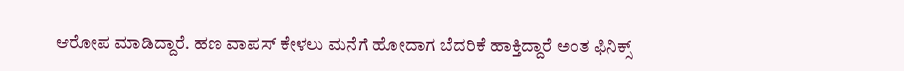ಆರೋಪ ಮಾಡಿದ್ದಾರೆ. ಹಣ ವಾಪಸ್ ಕೇಳಲು ಮನೆಗೆ ಹೋದಾಗ ಬೆದರಿಕೆ ಹಾಕ್ತಿದ್ದಾರೆ ಅಂತ ಫಿನಿಕ್ಸ್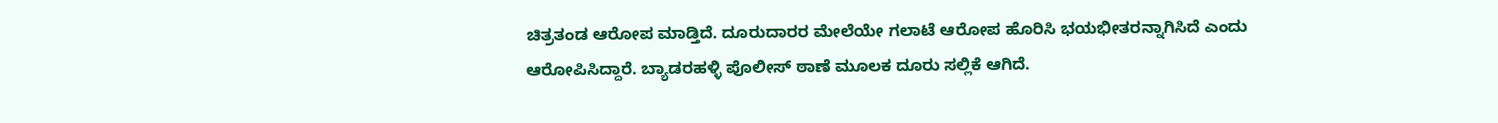ಚಿತ್ರತಂಡ ಆರೋಪ ಮಾಡ್ತಿದೆ. ದೂರುದಾರರ ಮೇಲೆಯೇ ಗಲಾಟೆ ಆರೋಪ ಹೊರಿಸಿ ಭಯಭೀತರನ್ನಾಗಿಸಿದೆ ಎಂದು ಆರೋಪಿಸಿದ್ದಾರೆ. ಬ್ಯಾಡರಹಳ್ಳಿ ಪೊಲೀಸ್ ಠಾಣೆ ಮೂಲಕ ದೂರು ಸಲ್ಲಿಕೆ ಆಗಿದೆ.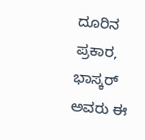ದೂರಿನ ಪ್ರಕಾರ, ಭಾಸ್ಕರ್ ಅವರು ಈ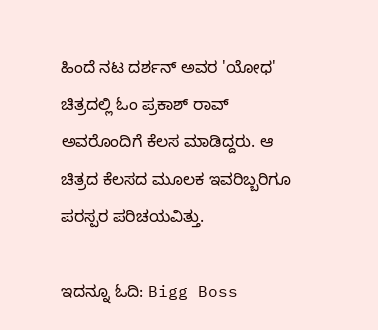ಹಿಂದೆ ನಟ ದರ್ಶನ್ ಅವರ 'ಯೋಧ' ಚಿತ್ರದಲ್ಲಿ ಓಂ ಪ್ರಕಾಶ್ ರಾವ್ ಅವರೊಂದಿಗೆ ಕೆಲಸ ಮಾಡಿದ್ದರು. ಆ ಚಿತ್ರದ ಕೆಲಸದ ಮೂಲಕ ಇವರಿಬ್ಬರಿಗೂ ಪರಸ್ಪರ ಪರಿಚಯವಿತ್ತು.

ಇದನ್ನೂ ಓದಿ: Bigg Boss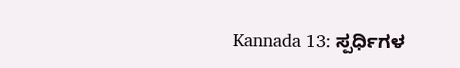Kannada 13: ಸ್ಪರ್ಧಿಗಳ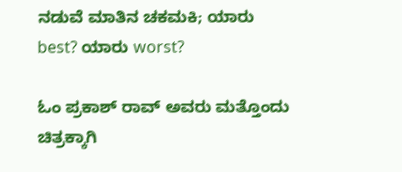ನಡುವೆ ಮಾತಿನ ಚಕಮಕಿ; ಯಾರು best? ಯಾರು worst?

ಓಂ ಪ್ರಕಾಶ್ ರಾವ್ ಅವರು ಮತ್ತೊಂದು ಚಿತ್ರಕ್ಕಾಗಿ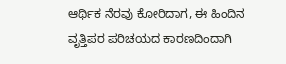ಆರ್ಥಿಕ ನೆರವು ಕೋರಿದಾಗ, ಈ ಹಿಂದಿನ ವೃತ್ತಿಪರ ಪರಿಚಯದ ಕಾರಣದಿಂದಾಗಿ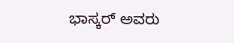ಭಾಸ್ಕರ್ ಅವರು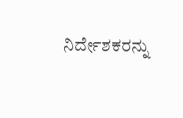ನಿರ್ದೇಶಕರನ್ನು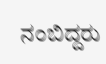ನಂಬಿದ್ದರು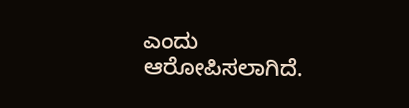ಎಂದು ಆರೋಪಿಸಲಾಗಿದೆ.